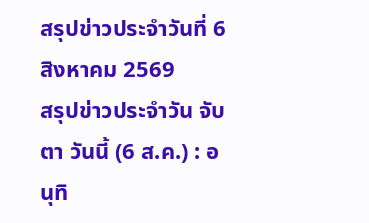สรุปข่าวประจำวันที่ 6 สิงหาคม 2569
สรุปข่าวประจำวัน จับตา วันนี้ (6 ส.ค.) : อนุทิ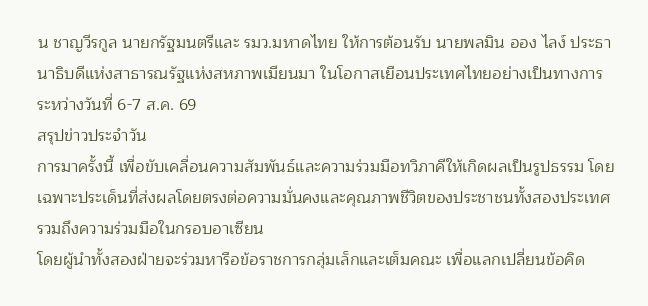น ชาญวีรกูล นายกรัฐมนตรีและ รมว.มหาดไทย ให้การต้อนรับ นายพลมิน ออง ไลง์ ประธานาธิบดีแห่งสาธารณรัฐแห่งสหภาพเมียนมา ในโอกาสเยือนประเทศไทยอย่างเป็นทางการ ระหว่างวันที่ 6-7 ส.ค. 69
สรุปข่าวประจำวัน
การมาครั้งนี้ เพื่อขับเคลื่อนความสัมพันธ์และความร่วมมือทวิภาคีให้เกิดผลเป็นรูปธรรม โดยเฉพาะประเด็นที่ส่งผลโดยตรงต่อความมั่นคงและคุณภาพชีวิตของประชาชนทั้งสองประเทศ รวมถึงความร่วมมือในกรอบอาเซียน
โดยผู้นำทั้งสองฝ่ายจะร่วมหารือข้อราชการกลุ่มเล็กและเต็มคณะ เพื่อแลกเปลี่ยนข้อคิด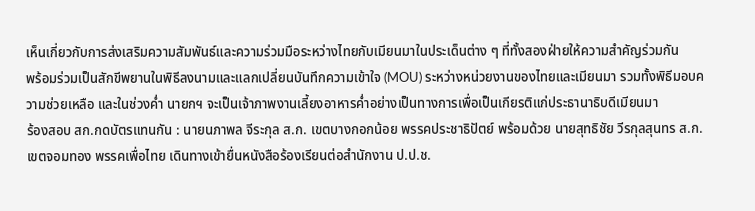เห็นเกี่ยวกับการส่งเสริมความสัมพันธ์และความร่วมมือระหว่างไทยกับเมียนมาในประเด็นต่าง ๆ ที่ทั้งสองฝ่ายให้ความสำคัญร่วมกัน
พร้อมร่วมเป็นสักขีพยานในพิธีลงนามและแลกเปลี่ยนบันทึกความเข้าใจ (MOU) ระหว่างหน่วยงานของไทยและเมียนมา รวมทั้งพิธีมอบความช่วยเหลือ และในช่วงค่ำ นายกฯ จะเป็นเจ้าภาพงานเลี้ยงอาหารค่ำอย่างเป็นทางการเพื่อเป็นเกียรติแก่ประธานาธิบดีเมียนมา
ร้องสอบ สก.กดบัตรแทนกัน : นายนภาพล จีระกุล ส.ก. เขตบางกอกน้อย พรรคประชาธิปัตย์ พร้อมด้วย นายสุทธิชัย วีรกุลสุนทร ส.ก. เขตจอมทอง พรรคเพื่อไทย เดินทางเข้ายื่นหนังสือร้องเรียนต่อสำนักงาน ป.ป.ช.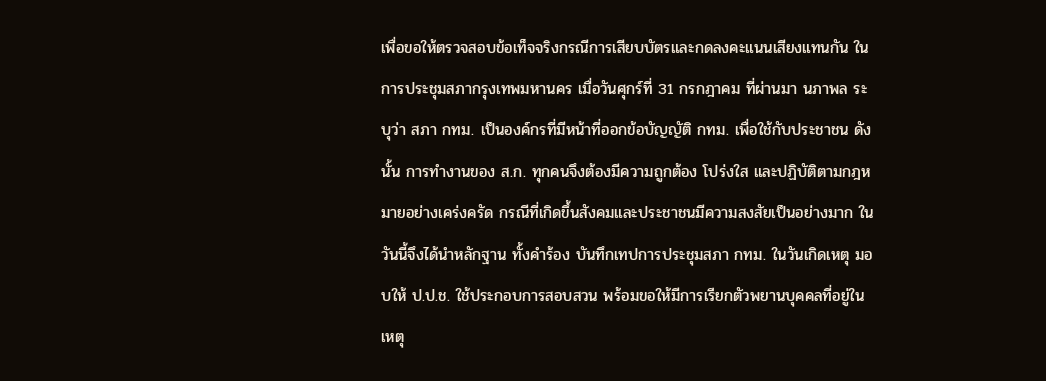เพื่อขอให้ตรวจสอบข้อเท็จจริงกรณีการเสียบบัตรและกดลงคะแนนเสียงแทนกัน ในการประชุมสภากรุงเทพมหานคร เมื่อวันศุกร์ที่ 31 กรกฎาคม ที่ผ่านมา นภาพล ระบุว่า สภา กทม. เป็นองค์กรที่มีหน้าที่ออกข้อบัญญัติ กทม. เพื่อใช้กับประชาชน ดังนั้น การทำงานของ ส.ก. ทุกคนจึงต้องมีความถูกต้อง โปร่งใส และปฏิบัติตามกฎหมายอย่างเคร่งครัด กรณีที่เกิดขึ้นสังคมและประชาชนมีความสงสัยเป็นอย่างมาก ในวันนี้จึงได้นำหลักฐาน ทั้งคำร้อง บันทึกเทปการประชุมสภา กทม. ในวันเกิดเหตุ มอบให้ ป.ป.ช. ใช้ประกอบการสอบสวน พร้อมขอให้มีการเรียกตัวพยานบุคคลที่อยู่ในเหตุ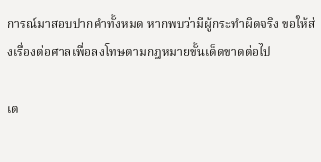การณ์มาสอบปากคำทั้งหมด หากพบว่ามีผู้กระทำผิดจริง ขอให้ส่งเรื่องต่อศาลเพื่อลงโทษตามกฎหมายขั้นเด็ดขาดต่อไป

เต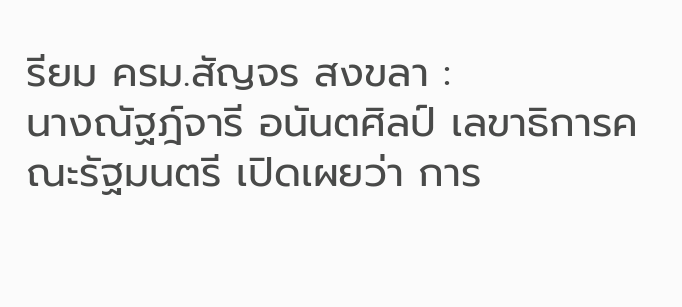รียม ครม.สัญจร สงขลา :
นางณัฐฎ์จารี อนันตศิลป์ เลขาธิการคณะรัฐมนตรี เปิดเผยว่า การ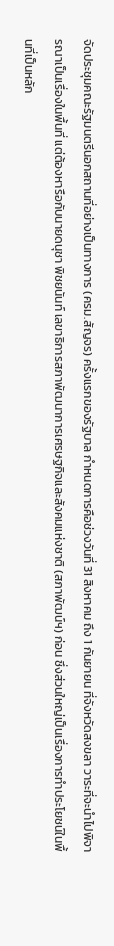จัดประชุมคณะรัฐมนตรีนอกสถานที่อย่างเป็นทางการ (ครม.สัญจร) ครั้งแรกของรัฐบาล กำหนดการคือช่วงวันที่ 31 สิงหาคม ถึง 1 กันยายน ที่จังหวัดสงขลา วาระที่จะนำไปพิจารณาเป็นเรื่องในพื้นที่ แต่ต้องหารือกับนายดนุชา พิชยนันท์ เลขาธิการสภาพัฒนาการเศรษฐกิจและสังคมแห่งชาติ (สภาพัฒน์ฯ) ก่อน ซึ่งส่วนใหญ่เป็นเรื่องการทำประโยชน์ในพื้นที่เป็นหลัก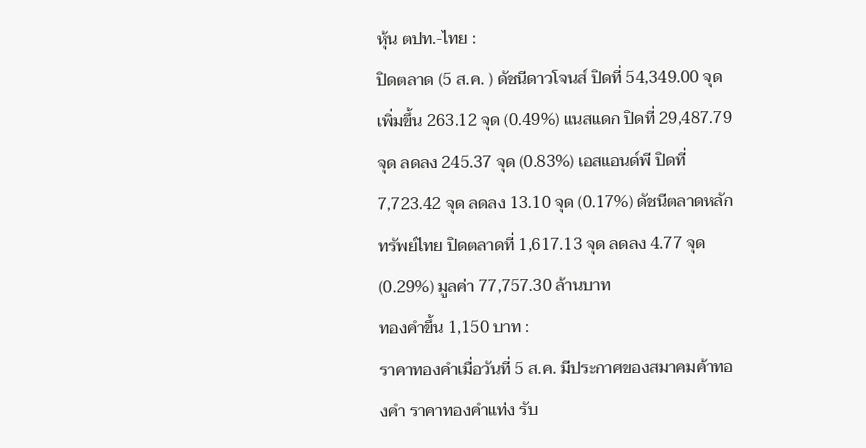หุ้น ตปท.-ไทย :
ปิดตลาด (5 ส.ค. ) ดัชนีดาวโจนส์ ปิดที่ 54,349.00 จุด เพิ่มขึ้น 263.12 จุด (0.49%) แนสแดก ปิดที่ 29,487.79 จุด ลดลง 245.37 จุด (0.83%) เอสแอนด์พี ปิดที่ 7,723.42 จุด ลดลง 13.10 จุด (0.17%) ดัชนีตลาดหลักทรัพย์ไทย ปิดตลาดที่ 1,617.13 จุด ลดลง 4.77 จุด (0.29%) มูลค่า 77,757.30 ล้านบาท
ทองคำขึ้น 1,150 บาท :
ราคาทองคำเมื่อวันที่ 5 ส.ค. มีประกาศของสมาคมค้าทองคำ ราคาทองคำแท่ง รับ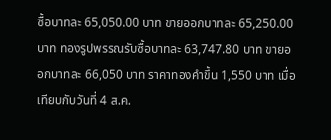ซื้อบาทละ 65,050.00 บาท ขายออกบาทละ 65,250.00 บาท ทองรูปพรรณรับซื้อบาทละ 63,747.80 บาท ขายออกบาทละ 66,050 บาท ราคาทองคำขึ้น 1,550 บาท เมื่อเทียบกับวันที่ 4 ส.ค.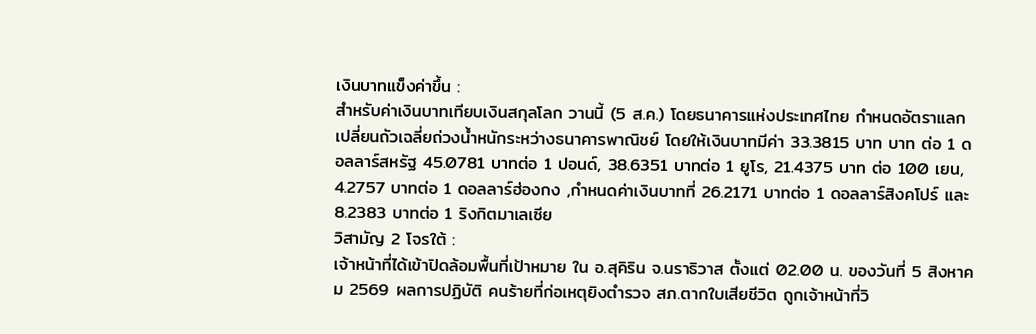เงินบาทแข็งค่าขึ้น :
สำหรับค่าเงินบาทเทียบเงินสกุลโลก วานนี้ (5 ส.ค.) โดยธนาคารแห่งประเทศไทย กำหนดอัตราแลกเปลี่ยนถัวเฉลี่ยถ่วงน้ำหนักระหว่างธนาคารพาณิชย์ โดยให้เงินบาทมีค่า 33.3815 บาท บาท ต่อ 1 ดอลลาร์สหรัฐ 45.0781 บาทต่อ 1 ปอนด์, 38.6351 บาทต่อ 1 ยูโร, 21.4375 บาท ต่อ 100 เยน, 4.2757 บาทต่อ 1 ดอลลาร์ฮ่องกง ,กำหนดค่าเงินบาทที่ 26.2171 บาทต่อ 1 ดอลลาร์สิงคโปร์ และ 8.2383 บาทต่อ 1 ริงกิตมาเลเซีย
วิสามัญ 2 โจรใต้ :
เจ้าหน้าที่ได้เข้าปิดล้อมพื้นที่เป้าหมาย ใน อ.สุคิริน จ.นราธิวาส ตั้งแต่ 02.00 น. ของวันที่ 5 สิงหาคม 2569 ผลการปฏิบัติ คนร้ายที่ก่อเหตุยิงตำรวจ สภ.ตากใบเสียชีวิต ถูกเจ้าหน้าที่วิ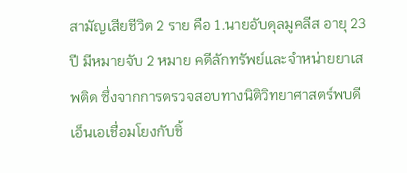สามัญเสียชีวิต 2 ราย คือ 1.นายอับดุลมูคลีส อายุ 23 ปี มีหมายจับ 2 หมาย คดีลักทรัพย์และจำหน่ายยาเสพติด ซึ่งจากการตรวจสอบทางนิติวิทยาศาสตร์พบดีเอ็นเอเชื่อมโยงกับชิ้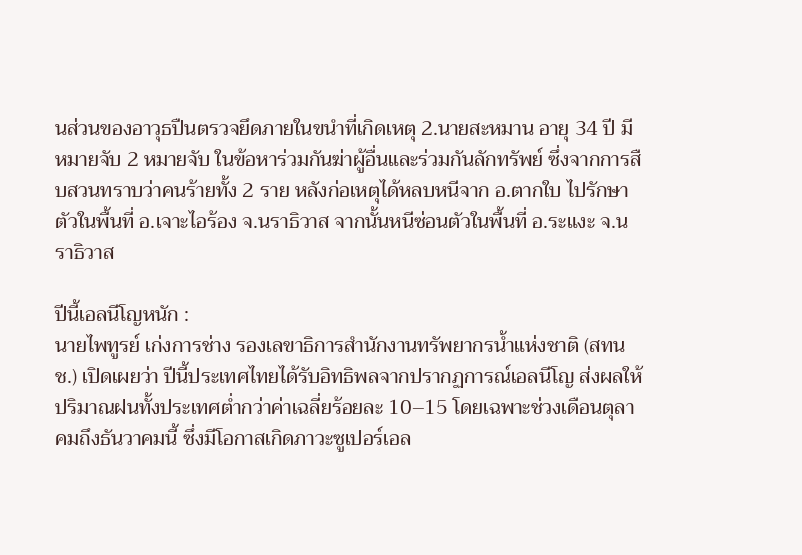นส่วนของอาวุธปืนตรวจยึดภายในขนำที่เกิดเหตุ 2.นายสะหมาน อายุ 34 ปี มีหมายจับ 2 หมายจับ ในข้อหาร่วมกันฆ่าผู้อื่นและร่วมกันลักทรัพย์ ซึ่งจากการสืบสวนทราบว่าคนร้ายทั้ง 2 ราย หลังก่อเหตุได้หลบหนีจาก อ.ตากใบ ไปรักษาตัวในพื้นที่ อ.เจาะไอร้อง จ.นราธิวาส จากนั้นหนีซ่อนตัวในพื้นที่ อ.ระแงะ จ.นราธิวาส

ปีนี้เอลนีโญหนัก :
นายไพทูรย์ เก่งการช่าง รองเลขาธิการสำนักงานทรัพยากรน้ำแห่งชาติ (สทนช.) เปิดเผยว่า ปีนี้ประเทศไทยได้รับอิทธิพลจากปรากฏการณ์เอลนีโญ ส่งผลให้ปริมาณฝนทั้งประเทศต่ำกว่าค่าเฉลี่ยร้อยละ 10–15 โดยเฉพาะช่วงเดือนตุลาคมถึงธันวาคมนี้ ซึ่งมีโอกาสเกิดภาวะซูเปอร์เอล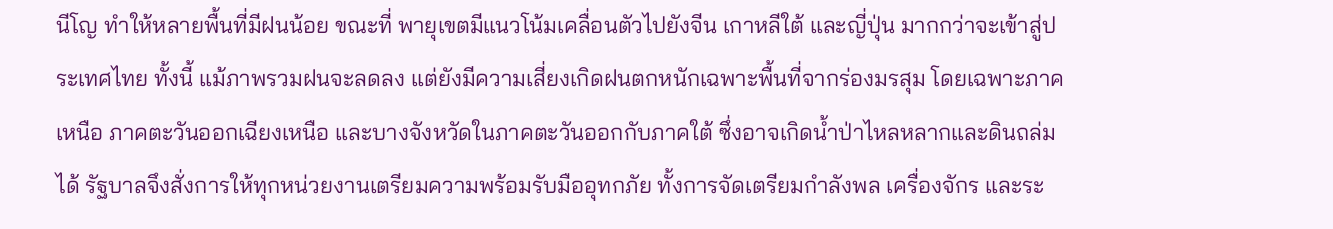นีโญ ทำให้หลายพื้นที่มีฝนน้อย ขณะที่ พายุเขตมีแนวโน้มเคลื่อนตัวไปยังจีน เกาหลีใต้ และญี่ปุ่น มากกว่าจะเข้าสู่ประเทศไทย ทั้งนี้ แม้ภาพรวมฝนจะลดลง แต่ยังมีความเสี่ยงเกิดฝนตกหนักเฉพาะพื้นที่จากร่องมรสุม โดยเฉพาะภาคเหนือ ภาคตะวันออกเฉียงเหนือ และบางจังหวัดในภาคตะวันออกกับภาคใต้ ซึ่งอาจเกิดน้ำป่าไหลหลากและดินถล่มได้ รัฐบาลจึงสั่งการให้ทุกหน่วยงานเตรียมความพร้อมรับมืออุทกภัย ทั้งการจัดเตรียมกำลังพล เครื่องจักร และระ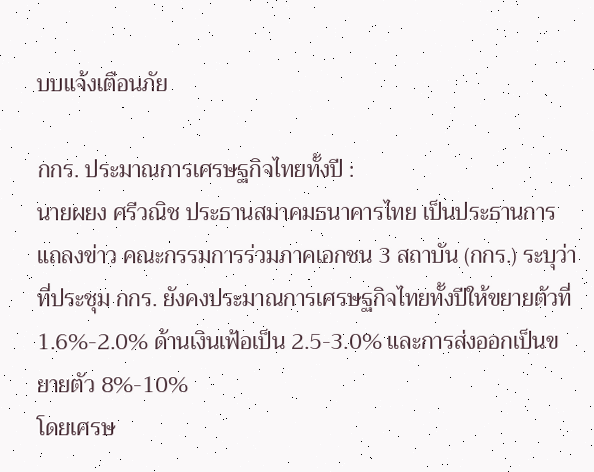บบแจ้งเตือนภัย

กกร. ประมาณการเศรษฐกิจไทยทั้งปี :
นายผยง ศรีวณิช ประธานสมาคมธนาคารไทย เป็นประธานการแถลงข่าว คณะกรรมการร่วมภาคเอกชน 3 สถาบัน (กกร.) ระบุว่า ที่ประชุม กกร. ยังคงประมาณการเศรษฐกิจไทยทั้งปีให้ขยายตัวที่ 1.6%-2.0% ด้านเงินเฟ้อเป็น 2.5-3.0% และการส่งออกเป็นขยายตัว 8%-10%
โดยเศรษ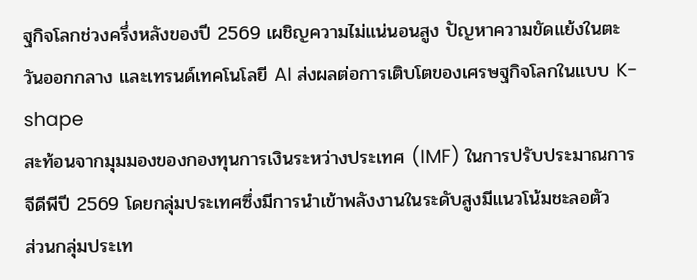ฐกิจโลกช่วงครึ่งหลังของปี 2569 เผชิญความไม่แน่นอนสูง ปัญหาความขัดแย้งในตะวันออกกลาง และเทรนด์เทคโนโลยี AI ส่งผลต่อการเติบโตของเศรษฐกิจโลกในแบบ K-shape
สะท้อนจากมุมมองของกองทุนการเงินระหว่างประเทศ (IMF) ในการปรับประมาณการจีดีพีปี 2569 โดยกลุ่มประเทศซึ่งมีการนำเข้าพลังงานในระดับสูงมีแนวโน้มชะลอตัว
ส่วนกลุ่มประเท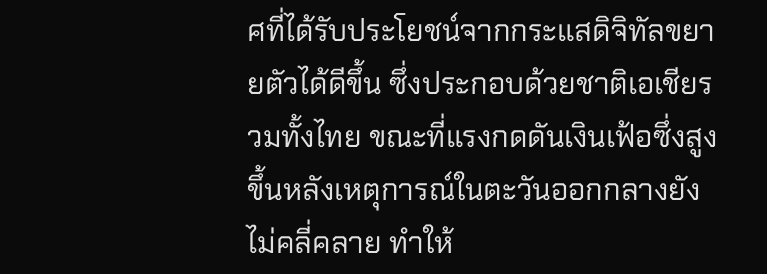ศที่ได้รับประโยชน์จากกระแสดิจิทัลขยายตัวได้ดีขึ้น ซึ่งประกอบด้วยชาติเอเชียรวมทั้งไทย ขณะที่แรงกดดันเงินเฟ้อซึ่งสูงขึ้นหลังเหตุการณ์ในตะวันออกกลางยังไม่คลี่คลาย ทำให้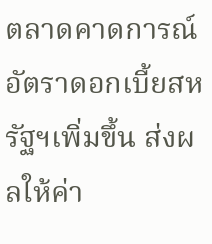ตลาดคาดการณ์อัตราดอกเบี้ยสหรัฐฯเพิ่มขึ้น ส่งผลให้ค่า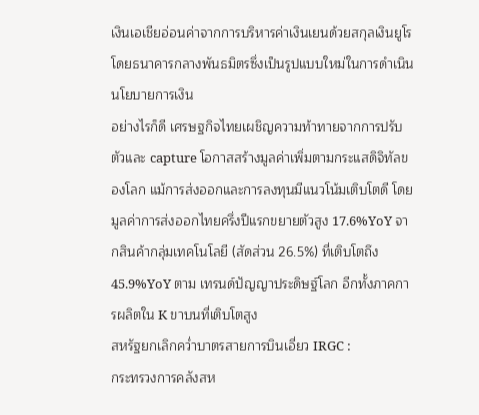เงินเอเชียอ่อนค่าจากการบริหารค่าเงินเยนด้วยสกุลเงินยูโร โดยธนาคารกลางพันธมิตรซึ่งเป็นรูปแบบใหม่ในการดำเนินนโยบายการเงิน
อย่างไรก็ดี เศรษฐกิจไทยเผชิญความท้าทายจากการปรับตัวและ capture โอกาสสร้างมูลค่าเพิ่มตามกระแสดิจิทัลของโลก แม้การส่งออกและการลงทุนมีแนวโน้มเติบโตดี โดยมูลค่าการส่งออกไทยครึ่งปีแรกขยายตัวสูง 17.6%YoY จากสินค้ากลุ่มเทคโนโลยี (สัดส่วน 26.5%) ที่เติบโตถึง 45.9%YoY ตาม เทรนด์ปัญญาประดิษฐ์โลก อีกทั้งภาคการผลิตใน K ขาบนที่เติบโตสูง
สหรัฐยกเลิกคว่ำบาตรสายการบินเอี่ยว IRGC :
กระทรวงการคลังสห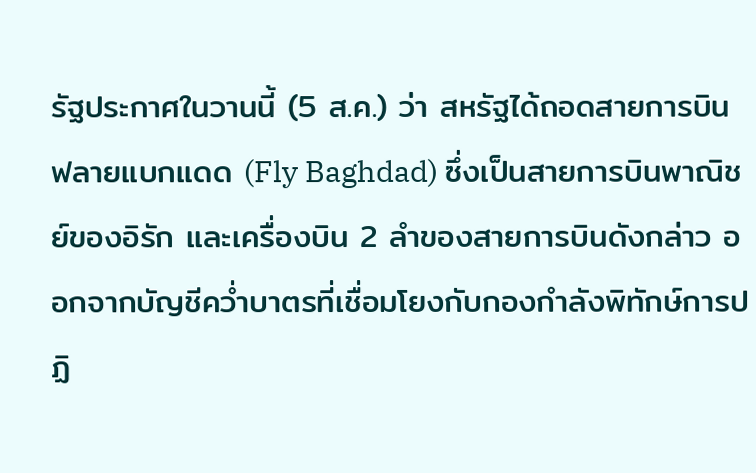รัฐประกาศในวานนี้ (5 ส.ค.) ว่า สหรัฐได้ถอดสายการบิน ฟลายแบกแดด (Fly Baghdad) ซึ่งเป็นสายการบินพาณิชย์ของอิรัก และเครื่องบิน 2 ลำของสายการบินดังกล่าว ออกจากบัญชีคว่ำบาตรที่เชื่อมโยงกับกองกำลังพิทักษ์การปฏิ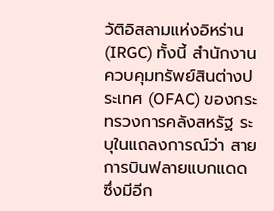วัติอิสลามแห่งอิหร่าน (IRGC) ทั้งนี้ สำนักงานควบคุมทรัพย์สินต่างประเทศ (OFAC) ของกระทรวงการคลังสหรัฐ ระบุในแถลงการณ์ว่า สายการบินฟลายแบกแดด ซึ่งมีอีก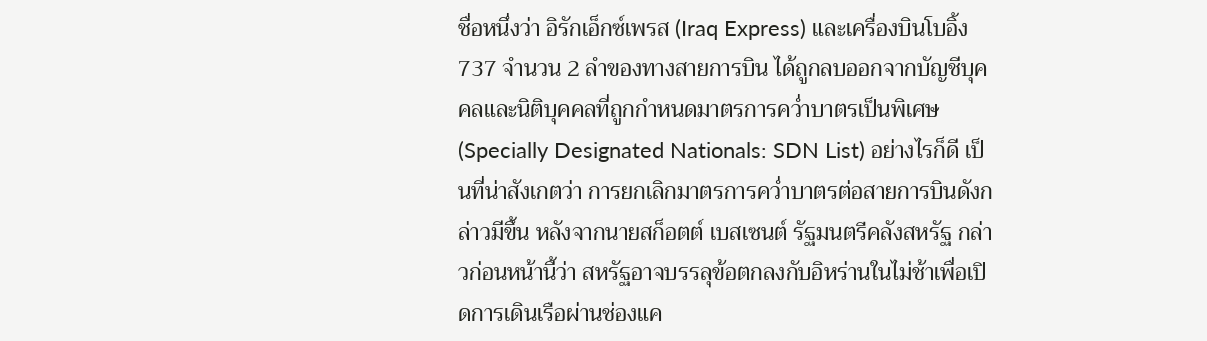ชื่อหนึ่งว่า อิรักเอ็กซ์เพรส (Iraq Express) และเครื่องบินโบอิ้ง 737 จำนวน 2 ลำของทางสายการบิน ได้ถูกลบออกจากบัญชีบุคคลและนิติบุคคลที่ถูกกำหนดมาตรการคว่ำบาตรเป็นพิเศษ (Specially Designated Nationals: SDN List) อย่างไรก็ดี เป็นที่น่าสังเกตว่า การยกเลิกมาตรการคว่ำบาตรต่อสายการบินดังกล่าวมีขึ้น หลังจากนายสก็อตต์ เบสเซนต์ รัฐมนตรีคลังสหรัฐ กล่าวก่อนหน้านี้ว่า สหรัฐอาจบรรลุข้อตกลงกับอิหร่านในไม่ช้าเพื่อเปิดการเดินเรือผ่านช่องแค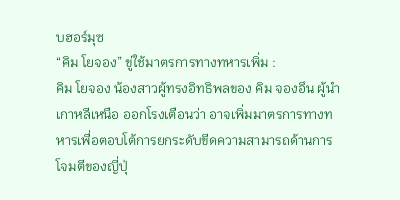บฮอร์มุซ
“คิม โยจอง” ขู่ใช้มาตรการทางทหารเพิ่ม :
คิม โยจอง น้องสาวผู้ทรงอิทธิพลของ คิม จองอึน ผู้นำเกาหลีเหนือ ออกโรงเตือนว่า อาจเพิ่มมาตรการทางทหารเพื่อตอบโต้การยกระดับขีดความสามารถด้านการโจมตีของญี่ปุ่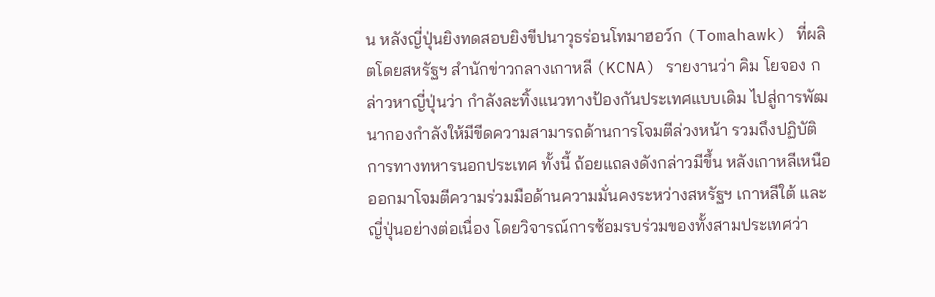น หลังญี่ปุ่นยิงทดสอบยิงขีปนาวุธร่อนโทมาฮอว์ก (Tomahawk) ที่ผลิตโดยสหรัฐฯ สำนักข่าวกลางเกาหลี (KCNA) รายงานว่า คิม โยจอง กล่าวหาญี่ปุ่นว่า กำลังละทิ้งแนวทางป้องกันประเทศแบบเดิม ไปสู่การพัฒนากองกำลังให้มีขีดความสามารถด้านการโจมตีล่วงหน้า รวมถึงปฏิบัติการทางทหารนอกประเทศ ทั้งนี้ ถ้อยแถลงดังกล่าวมีขึ้น หลังเกาหลีเหนือออกมาโจมตีความร่วมมือด้านความมั่นคงระหว่างสหรัฐฯ เกาหลีใต้ และญี่ปุ่นอย่างต่อเนื่อง โดยวิจารณ์การซ้อมรบร่วมของทั้งสามประเทศว่า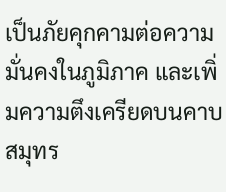เป็นภัยคุกคามต่อความมั่นคงในภูมิภาค และเพิ่มความตึงเครียดบนคาบสมุทร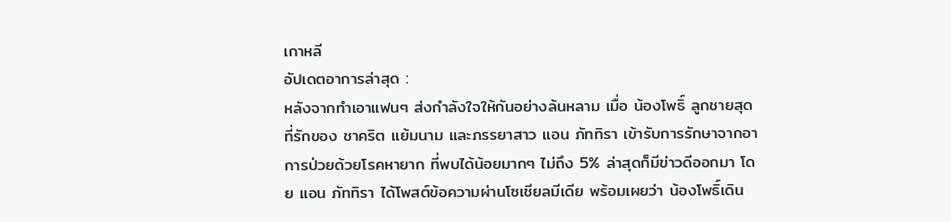เกาหลี
อัปเดตอาการล่าสุด :
หลังจากทำเอาแฟนๆ ส่งกำลังใจให้กันอย่างล้นหลาม เมื่อ น้องโพธิ์ ลูกชายสุดที่รักของ ชาคริต แย้มนาม และภรรยาสาว แอน ภัททิรา เข้ารับการรักษาจากอาการป่วยด้วยโรคหายาก ที่พบได้น้อยมากๆ ไม่ถึง 5% ล่าสุดก็มีข่าวดีออกมา โดย แอน ภัททิรา ได้โพสต์ข้อความผ่านโซเชียลมีเดีย พร้อมเผยว่า น้องโพธิ์เดิน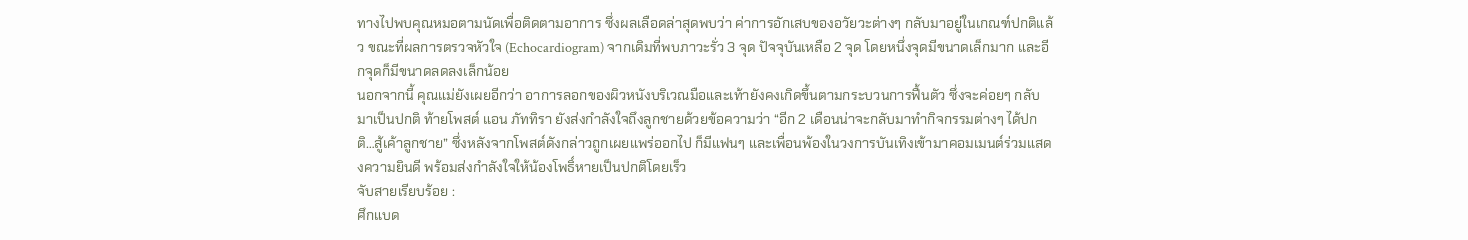ทางไปพบคุณหมอตามนัดเพื่อติดตามอาการ ซึ่งผลเลือดล่าสุดพบว่า ค่าการอักเสบของอวัยวะต่างๆ กลับมาอยู่ในเกณฑ์ปกติแล้ว ขณะที่ผลการตรวจหัวใจ (Echocardiogram) จากเดิมที่พบภาวะรั่ว 3 จุด ปัจจุบันเหลือ 2 จุด โดยหนึ่งจุดมีขนาดเล็กมาก และอีกจุดก็มีขนาดลดลงเล็กน้อย
นอกจากนี้ คุณแม่ยังเผยอีกว่า อาการลอกของผิวหนังบริเวณมือและเท้ายังคงเกิดขึ้นตามกระบวนการฟื้นตัว ซึ่งจะค่อยๆ กลับมาเป็นปกติ ท้ายโพสต์ แอน ภัททิรา ยังส่งกำลังใจถึงลูกชายด้วยข้อความว่า “อีก 2 เดือนน่าจะกลับมาทำกิจกรรมต่างๆ ได้ปกติ…สู้เค้าลูกชาย” ซึ่งหลังจากโพสต์ดังกล่าวถูกเผยแพร่ออกไป ก็มีแฟนๆ และเพื่อนพ้องในวงการบันเทิงเข้ามาคอมเมนต์ร่วมแสดงความยินดี พร้อมส่งกำลังใจให้น้องโพธิ์หายเป็นปกติโดยเร็ว
จับสายเรียบร้อย :
ศึกแบด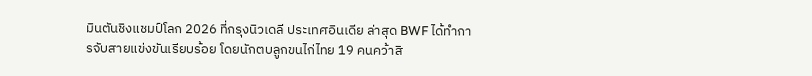มินตันชิงแชมป์โลก 2026 ที่กรุงนิวเดลี ประเทศอินเดีย ล่าสุด BWF ได้ทำการจับสายแข่งขันเรียบร้อย โดยนักตบลูกขนไก่ไทย 19 คนคว้าสิ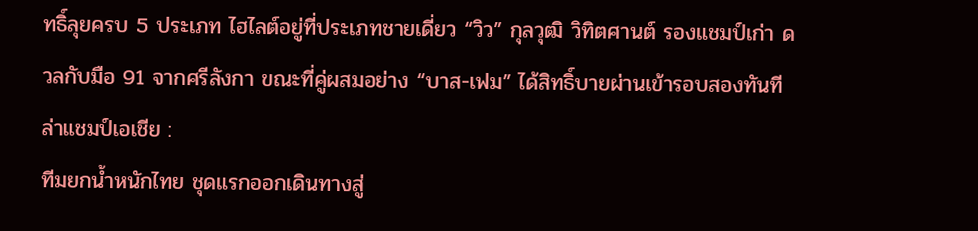ทธิ์ลุยครบ 5 ประเภท ไฮไลต์อยู่ที่ประเภทชายเดี่ยว “วิว” กุลวุฒิ วิทิตศานต์ รองแชมป์เก่า ดวลกับมือ 91 จากศรีลังกา ขณะที่คู่ผสมอย่าง “บาส-เฟม” ได้สิทธิ์บายผ่านเข้ารอบสองทันที
ล่าแชมป์เอเชีย :
ทีมยกน้ำหนักไทย ชุดแรกออกเดินทางสู่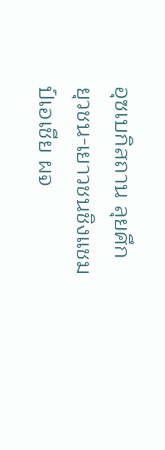อุซเบกิสถาน ลุยศึก ยุวชน-เยาวชนชิงแชมป์เอเชีย ผจ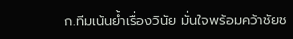ก.ทีมเน้นย้ำเรื่องวินัย มั่นใจพร้อมคว้าชัยช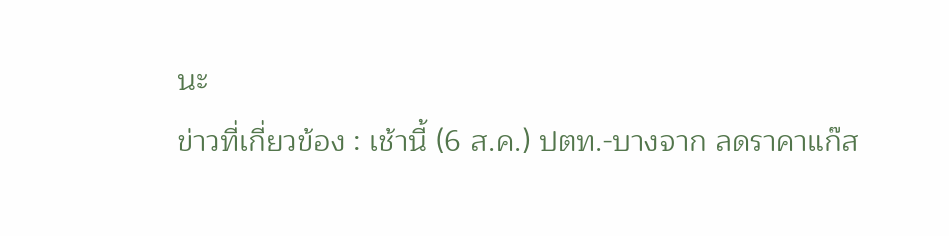นะ
ข่าวที่เกี่ยวข้อง : เช้านี้ (6 ส.ค.) ปตท.-บางจาก ลดราคาแก๊ส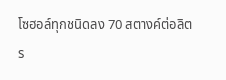โซฮอล์ทุกชนิดลง 70 สตางค์ต่อลิตร